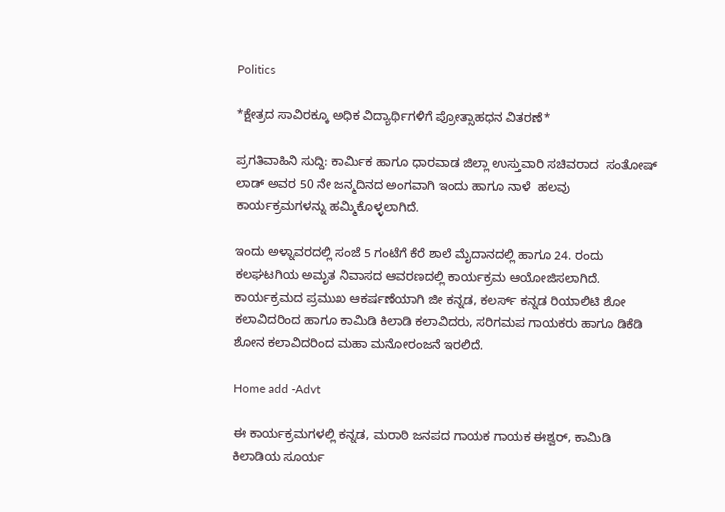Politics

*ಕ್ಷೇತ್ರದ ಸಾವಿರಕ್ಕೂ ಅಧಿಕ ವಿದ್ಯಾರ್ಥಿಗಳಿಗೆ ಪ್ರೋತ್ಸಾಹಧನ ವಿತರಣೆ*

ಪ್ರಗತಿವಾಹಿನಿ ಸುದ್ದಿ: ಕಾರ್ಮಿಕ ಹಾಗೂ ಧಾರವಾಡ ಜಿಲ್ಲಾ ಉಸ್ತುವಾರಿ ಸಚಿವರಾದ  ಸಂತೋಷ್ ಲಾಡ್ ಅವರ 50 ನೇ ಜನ್ಮದಿನದ ಅಂಗವಾಗಿ ಇಂದು ಹಾಗೂ ನಾಳೆ  ಹಲವು ಕಾರ್ಯಕ್ರಮಗಳನ್ನು ಹಮ್ಮಿಕೊಳ್ಳಲಾಗಿದೆ.

ಇಂದು ಅಳ್ನಾವರದಲ್ಲಿ ಸಂಜೆ 5 ಗಂಟೆಗೆ ಕೆರೆ ಶಾಲೆ ಮೈದಾನದಲ್ಲಿ ಹಾಗೂ 24. ರಂದು ಕಲಘಟಗಿಯ ಅಮೃತ ನಿವಾಸದ ಆವರಣದಲ್ಲಿ ಕಾರ್ಯಕ್ರಮ ಆಯೋಜಿಸಲಾಗಿದೆ. ಕಾರ್ಯಕ್ರಮದ ಪ್ರಮುಖ ಆಕರ್ಷಣೆಯಾಗಿ ಜೀ ಕನ್ನಡ, ಕಲರ್ಸ್ ಕನ್ನಡ ರಿಯಾಲಿಟಿ ಶೋ ಕಲಾವಿದರಿಂದ ಹಾಗೂ ಕಾಮಿಡಿ ಕಿಲಾಡಿ ಕಲಾವಿದರು, ಸರಿಗಮಪ ಗಾಯಕರು ಹಾಗೂ ಡಿಕೆಡಿ ಶೋನ ಕಲಾವಿದರಿಂದ ಮಹಾ ಮನೋರಂಜನೆ ಇರಲಿದೆ.

Home add -Advt

ಈ ಕಾರ್ಯಕ್ರಮಗಳಲ್ಲಿ ಕನ್ನಡ, ಮರಾಠಿ ಜನಪದ ಗಾಯಕ ಗಾಯಕ ಈಶ್ವರ್, ಕಾಮಿಡಿ ಕಿಲಾಡಿಯ ಸೂರ್ಯ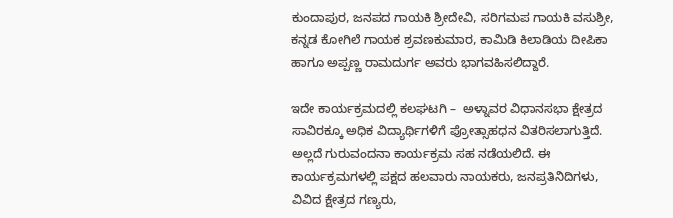ಕುಂದಾಪುರ, ಜನಪದ ಗಾಯಕಿ ಶ್ರೀದೇವಿ, ಸರಿಗಮಪ ಗಾಯಕಿ ವಸುಶ್ರೀ, ಕನ್ನಡ ಕೋಗಿಲೆ ಗಾಯಕ ಶ್ರವಣಕುಮಾರ, ಕಾಮಿಡಿ ಕಿಲಾಡಿಯ ದೀಪಿಕಾ ಹಾಗೂ ಅಪ್ಪಣ್ಣ ರಾಮದುರ್ಗ ಅವರು ಭಾಗವಹಿಸಲಿದ್ದಾರೆ.

ಇದೇ ಕಾರ್ಯಕ್ರಮದಲ್ಲಿ ಕಲಘಟಗಿ –  ಅಳ್ನಾವರ ವಿಧಾನಸಭಾ ಕ್ಷೇತ್ರದ ಸಾವಿರಕ್ಕೂ ಅಧಿಕ ವಿದ್ಯಾರ್ಥಿಗಳಿಗೆ ಪ್ರೋತ್ಸಾಹಧನ ವಿತರಿಸಲಾಗುತ್ತಿದೆ. ಅಲ್ಲದೆ ಗುರುವಂದನಾ ಕಾರ್ಯಕ್ರಮ ಸಹ ನಡೆಯಲಿದೆ. ಈ ಕಾರ್ಯಕ್ರಮಗಳಲ್ಲಿ ಪಕ್ಷದ ಹಲವಾರು ನಾಯಕರು, ಜನಪ್ರತಿನಿದಿಗಳು, ವಿವಿದ ಕ್ಷೇತ್ರದ ಗಣ್ಯರು,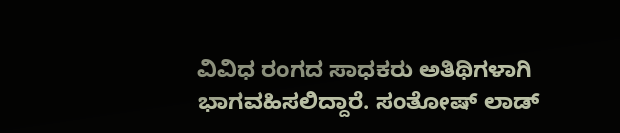ವಿವಿಧ ರಂಗದ ಸಾಧಕರು ಅತಿಥಿಗಳಾಗಿ ಭಾಗವಹಿಸಲಿದ್ದಾರೆ. ಸಂತೋಷ್ ಲಾಡ್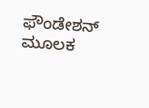ಫೌಂಡೇಶನ್ ಮೂಲಕ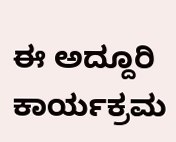ಈ ಅದ್ದೂರಿ ಕಾರ್ಯಕ್ರಮ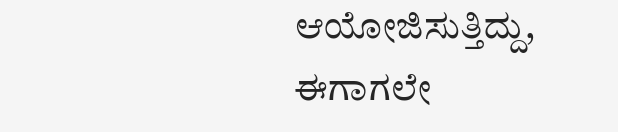ಆಯೋಜಿಸುತ್ತಿದ್ದು, ಈಗಾಗಲೇ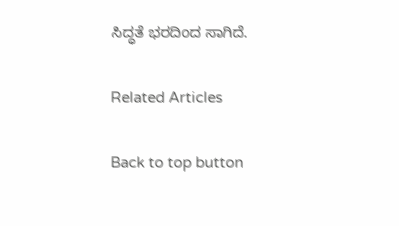ಸಿದ್ಧತೆ ಭರದಿಂದ ಸಾಗಿದೆ.

Related Articles

Back to top button